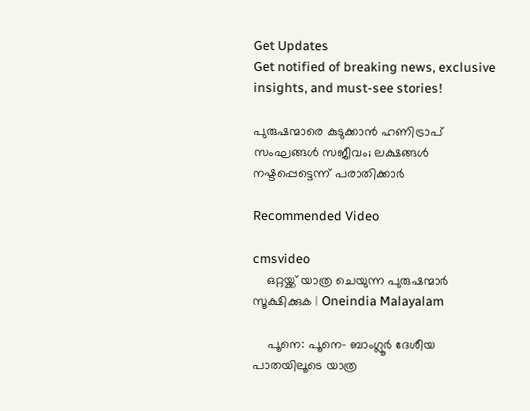Get Updates
Get notified of breaking news, exclusive insights, and must-see stories!

പുരുഷന്മാരെ കുടുക്കാൻ ഹണിട്രാപ് സംഘങ്ങൾ സജീവം; ലക്ഷങ്ങൾ നഷ്ടപ്പെട്ടെന്ന് പരാതിക്കാർ

Recommended Video

cmsvideo
    ഒറ്റയ്ക്ക് യാത്ര ചെയുന്ന പുരുഷന്മാർ സൂക്ഷിക്കുക | Oneindia Malayalam

    പൂനെ: പൂനെ- ബാംഗ്ലൂർ ദേശീയ പാതയിലൂടെ യാത്ര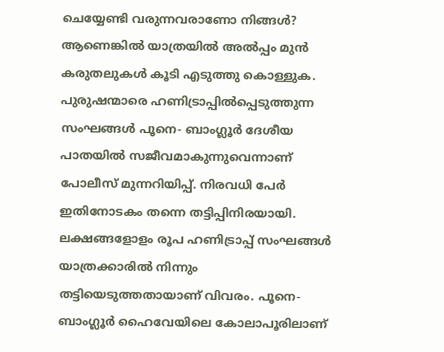ചെയ്യേണ്ടി വരുന്നവരാണോ നിങ്ങൾ? ആണെങ്കിൽ യാത്രയിൽ അൽപ്പം മുൻ കരുതലുകൾ കൂടി എടുത്തു കൊള്ളുക. പുരുഷന്മാരെ ഹണിട്രാപ്പിൽപ്പെടുത്തുന്ന സംഘങ്ങൾ പൂനെ- ബാംഗ്ലൂർ ദേശീയ പാതയിൽ സജീവമാകുന്നുവെന്നാണ് പോലീസ് മുന്നറിയിപ്പ്. നിരവധി പേർ ഇതിനോടകം തന്നെ തട്ടിപ്പിനിരയായി. ലക്ഷങ്ങളോളം രൂപ ഹണിട്രാപ്പ് സംഘങ്ങൾ യാത്രക്കാരിൽ നിന്നും തട്ടിയെടുത്തതായാണ് വിവരം. പൂനെ-ബാംഗ്ലൂർ ഹൈവേയിലെ കോലാപൂരിലാണ്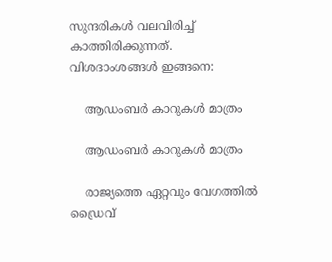സുന്ദരികൾ വലവിരിച്ച് കാത്തിരിക്കുന്നത്. വിശദാംശങ്ങൾ ഇങ്ങനെ:

    ആഡംബർ കാറുകൾ മാത്രം

    ആഡംബർ കാറുകൾ മാത്രം

    രാജ്യത്തെ ഏറ്റവും വേഗത്തിൽ ഡ്രൈവ്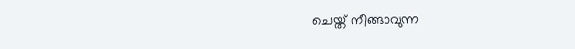ചെയ്ത് നീങ്ങാവുന്ന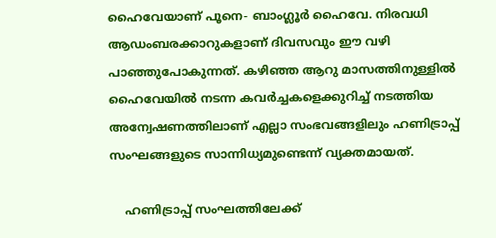ഹൈവേയാണ് പൂനെ- ബാംഗ്ലൂർ ഹൈവേ. നിരവധി ആഡംബരക്കാറുകളാണ് ദിവസവും ഈ വഴി പാഞ്ഞുപോകുന്നത്. കഴിഞ്ഞ ആറു മാസത്തിനുള്ളിൽ ഹൈവേയിൽ നടന്ന കവർച്ചകളെക്കുറിച്ച് നടത്തിയ അന്വേഷണത്തിലാണ് എല്ലാ സംഭവങ്ങളിലും ഹണിട്രാപ്പ് സംഘങ്ങളുടെ സാന്നിധ്യമുണ്ടെന്ന് വ്യക്തമായത്.

    ഹണിട്രാപ്പ് സംഘത്തിലേക്ക്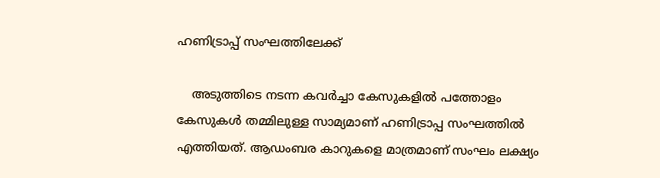ഹണിട്രാപ്പ് സംഘത്തിലേക്ക്

    അടുത്തിടെ നടന്ന കവർച്ചാ കേസുകളിൽ പത്തോളം കേസുകൾ തമ്മിലുള്ള സാമ്യമാണ് ഹണിട്രാപ്പ സംഘത്തിൽ എത്തിയത്. ആഡംബര കാറുകളെ മാത്രമാണ് സംഘം ലക്ഷ്യം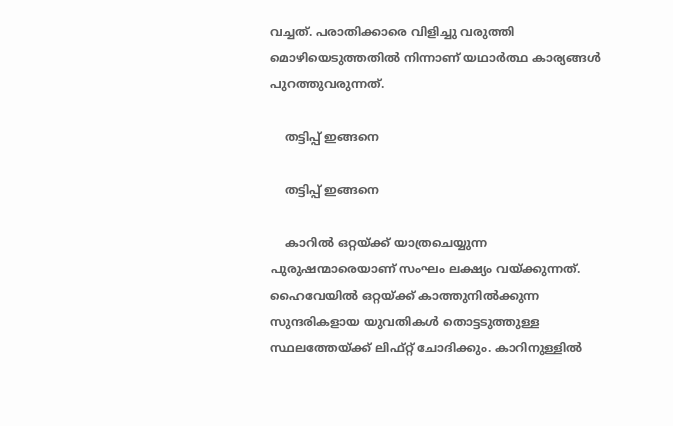വച്ചത്. പരാതിക്കാരെ വിളിച്ചു വരുത്തി മൊഴിയെടുത്തതിൽ നിന്നാണ് യഥാർത്ഥ കാര്യങ്ങൾ പുറത്തുവരുന്നത്.

    തട്ടിപ്പ് ഇങ്ങനെ

    തട്ടിപ്പ് ഇങ്ങനെ

    കാറിൽ ഒറ്റയ്ക്ക് യാത്രചെയ്യുന്ന പുരുഷന്മാരെയാണ് സംഘം ലക്ഷ്യം വയ്ക്കുന്നത്. ഹൈവേയിൽ ഒറ്റയ്ക്ക് കാത്തുനിൽക്കുന്ന സുന്ദരികളായ യുവതികൾ തൊട്ടടുത്തുള്ള സ്ഥലത്തേയ്ക്ക് ലിഫ്റ്റ് ചോദിക്കും. കാറിനുള്ളിൽ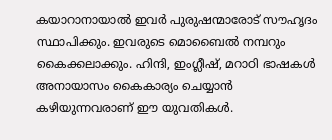കയാറാനായാൽ ഇവർ പുരുഷന്മാരോട് സൗഹൃദം സ്ഥാപിക്കും. ഇവരുടെ മൊബൈൽ നമ്പറും കൈക്കലാക്കും. ഹിന്ദി, ഇംഗ്ലീഷ്, മറാഠി ഭാഷകൾ അനായാസം കൈകാര്യം ചെയ്യാൻ കഴിയുന്നവരാണ് ഈ യുവതികൾ.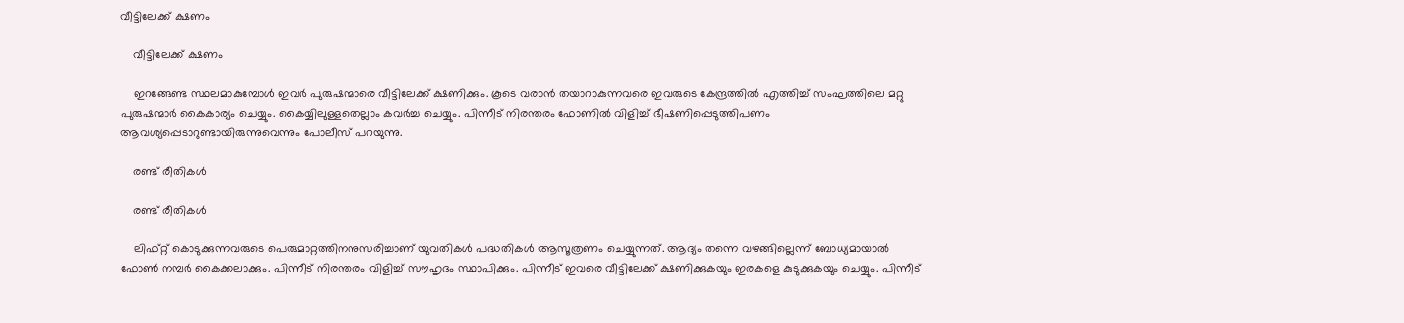വീട്ടിലേക്ക് ക്ഷണം

    വീട്ടിലേക്ക് ക്ഷണം

    ഇറങ്ങേണ്ട സ്ഥലമാകുമ്പോൾ ഇവർ പുരുഷന്മാരെ വീട്ടിലേക്ക് ക്ഷണിക്കും. കൂടെ വരാൻ തയാറാകുന്നവരെ ഇവരുടെ കേന്ദ്രത്തിൽ എത്തിച്ച് സംഘത്തിലെ മറ്റു പുരുഷന്മാർ കൈകാര്യം ചെയ്യും. കൈയ്യിലുള്ളതെല്ലാം കവർച്ച ചെയ്യും. പിന്നീട് നിരന്തരം ഫോണിൽ വിളിച്ച് ഭീഷണിപ്പെടുത്തിപണം ആവശ്യപ്പെടാറുണ്ടായിരുന്നുവെന്നും പോലീസ് പറയുന്നു.

    രണ്ട് രീതികൾ

    രണ്ട് രീതികൾ

    ലിഫ്റ്റ് കൊടുക്കുന്നവരുടെ പെരുമാറ്റത്തിനനുസരിച്ചാണ് യുവതികൾ പദ്ധതികൾ ആസൂത്രണം ചെയ്യുന്നത്. ആദ്യം തന്നെ വഴങ്ങില്ലെന്ന് ബോധ്യമായാൽ ഫോൺ നമ്പർ കൈക്കലാക്കും. പിന്നീട് നിരന്തരം വിളിച്ച് സൗഹൃദം സ്ഥാപിക്കും. പിന്നീട് ഇവരെ വീട്ടിലേക്ക് ക്ഷണിക്കുകയും ഇരകളെ കുടുക്കുകയും ചെയ്യും. പിന്നീട്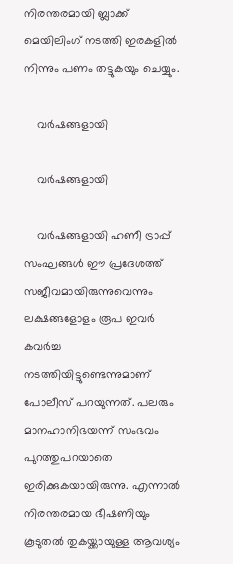നിരന്തരമായി ബ്ലാക്ക് മെയിലിംഗ് നടത്തി ഇരകളിൽ നിന്നും പണം തട്ടുകയും ചെയ്യും.

    വർഷങ്ങളായി

    വർഷങ്ങളായി

    വർഷങ്ങളായി ഹണീ ട്രാപ്പ് സംഘങ്ങൾ ഈ പ്രദേശത്ത് സജീവമായിരുന്നുവെന്നും ലക്ഷങ്ങളോളം രൂപ ഇവർ കവർച്ച നടത്തിയിട്ടുണ്ടെന്നുമാണ് പോലീസ് പറയുന്നത്. പലരും മാനഹാനിഭയന്ന് സംഭവം പുറത്തുപറയാതെ ഇരിക്കുകയായിരുന്നു. എന്നാൽ നിരന്തരമായ ഭീഷണിയും കൂടുതൽ തുകയ്ക്കായുള്ള ആവശ്യം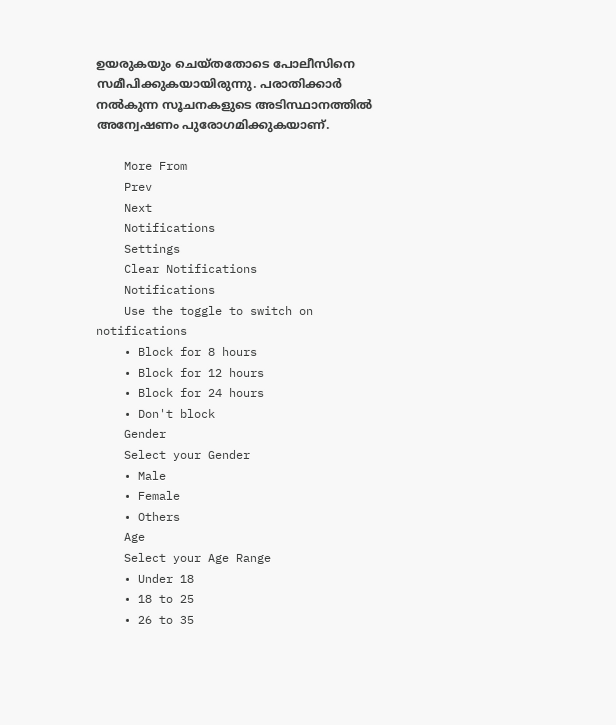ഉയരുകയും ചെയ്തതോടെ പോലീസിനെ സമീപിക്കുകയായിരുന്നു. പരാതിക്കാർ നൽകുന്ന സൂചനകളുടെ അടിസ്ഥാനത്തിൽ അന്വേഷണം പുരോഗമിക്കുകയാണ്.

    More From
    Prev
    Next
    Notifications
    Settings
    Clear Notifications
    Notifications
    Use the toggle to switch on notifications
    • Block for 8 hours
    • Block for 12 hours
    • Block for 24 hours
    • Don't block
    Gender
    Select your Gender
    • Male
    • Female
    • Others
    Age
    Select your Age Range
    • Under 18
    • 18 to 25
    • 26 to 35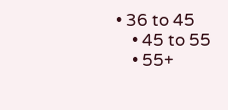• 36 to 45
    • 45 to 55
    • 55+